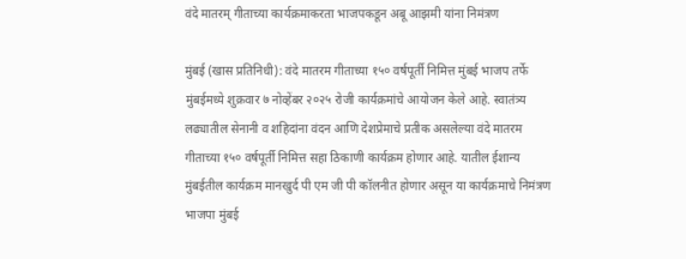वंदे मातरम् गीताच्या कार्यक्रमाकरता भाजपकडून अबू आझमी यांना निमंत्रण

मुंबई (खास प्रतिनिधी): वंदे मातरम गीताच्या १५० वर्षपूर्ती निमित्त मुंबई भाजप तर्फे मुंबईमध्ये शुक्रवार ७ नोव्हेंबर २०२५ रोजी कार्यक्रमांचे आयोजन केले आहे. स्वातंत्र्य लढ्यातील सेनानी व शहिदांना वंदन आणि देशप्रेमाचे प्रतीक असलेल्या वंदे मातरम गीताच्या १५० वर्षपूर्ती निमित्त सहा ठिकाणी कार्यक्रम होणार आहे. यातील ईशान्य मुंबईतील कार्यक्रम मानखुर्द पी एम जी पी कॉलनीत होणार असून या कार्यक्रमाचे निमंत्रण भाजपा मुंबई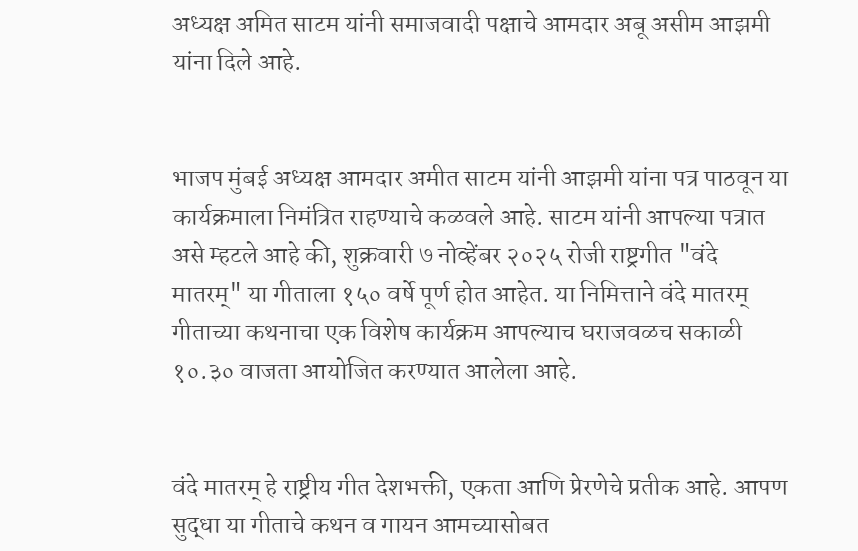अध्यक्ष अमित साटम यांनी समाजवादी पक्षाचे आमदार अबू असीम आझमी यांना दिले आहे.


भाजप मुंबई अध्यक्ष आमदार अमीत साटम यांनी आझमी यांना पत्र पाठवून या कार्यक्रमाला निमंत्रित राहण्याचे कळवले आहे. साटम यांनी आपल्या पत्रात असे म्हटले आहे की, शुक्रवारी ७ नोव्हेंबर २०२५ रोजी राष्ट्रगीत "वंदे मातरम्" या गीताला १५० वर्षे पूर्ण होत आहेत. या निमित्ताने वंदे मातरम् गीताच्या कथनाचा एक विशेष कार्यक्रम आपल्याच घराजवळच सकाळी १०.३० वाजता आयोजित करण्यात आलेला आहे.


वंदे मातरम् हे राष्ट्रीय गीत देशभक्ती, एकता आणि प्रेरणेचे प्रतीक आहे. आपण सुद्धा या गीताचे कथन व गायन आमच्यासोबत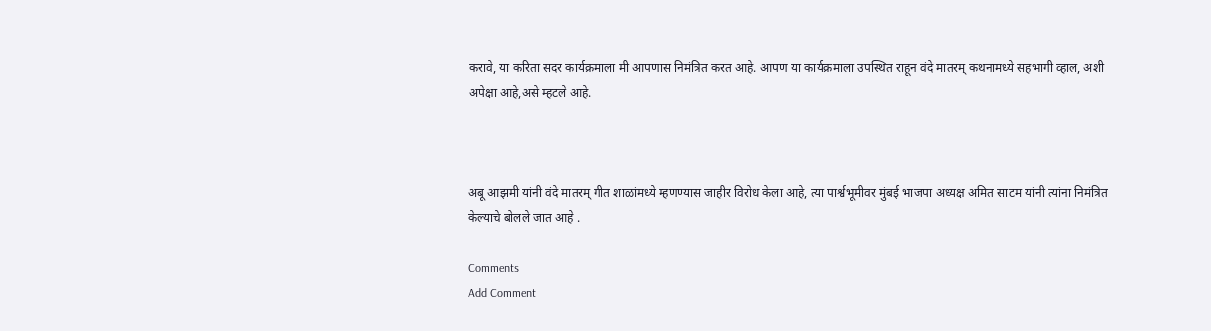करावे, या करिता सदर कार्यक्रमाला मी आपणास निमंत्रित करत आहे. आपण या कार्यक्रमाला उपस्थित राहून वंदे मातरम् कथनामध्ये सहभागी व्हाल, अशी अपेक्षा आहे,असे म्हटले आहे.



अबू आझमी यांनी वंदे मातरम् गीत शाळांमध्ये म्हणण्यास जाहीर विरोध केला आहे, त्या पार्श्वभूमीवर मुंबई भाजपा अध्यक्ष अमित साटम यांनी त्यांना निमंत्रित केल्याचे बोलले जात आहे .

Comments
Add Comment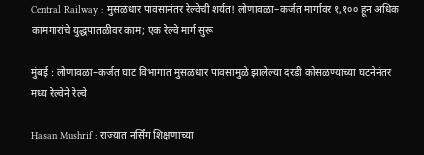Central Railway : मुसळधार पावसानंतर रेल्वेची शर्यत! लोणावळा–कर्जत मार्गावर १,१०० हून अधिक कामगारांचे युद्धपातळीवर काम; एक रेल्वे मार्ग सुरू

मुंबई : लोणावळा–कर्जत घाट विभागात मुसळधार पावसामुळे झालेल्या दरडी कोसळण्याच्या घटनेनंतर मध्य रेल्वेने रेल्वे

Hasan Mushrif : राज्यात नर्सिंग शिक्षणाच्या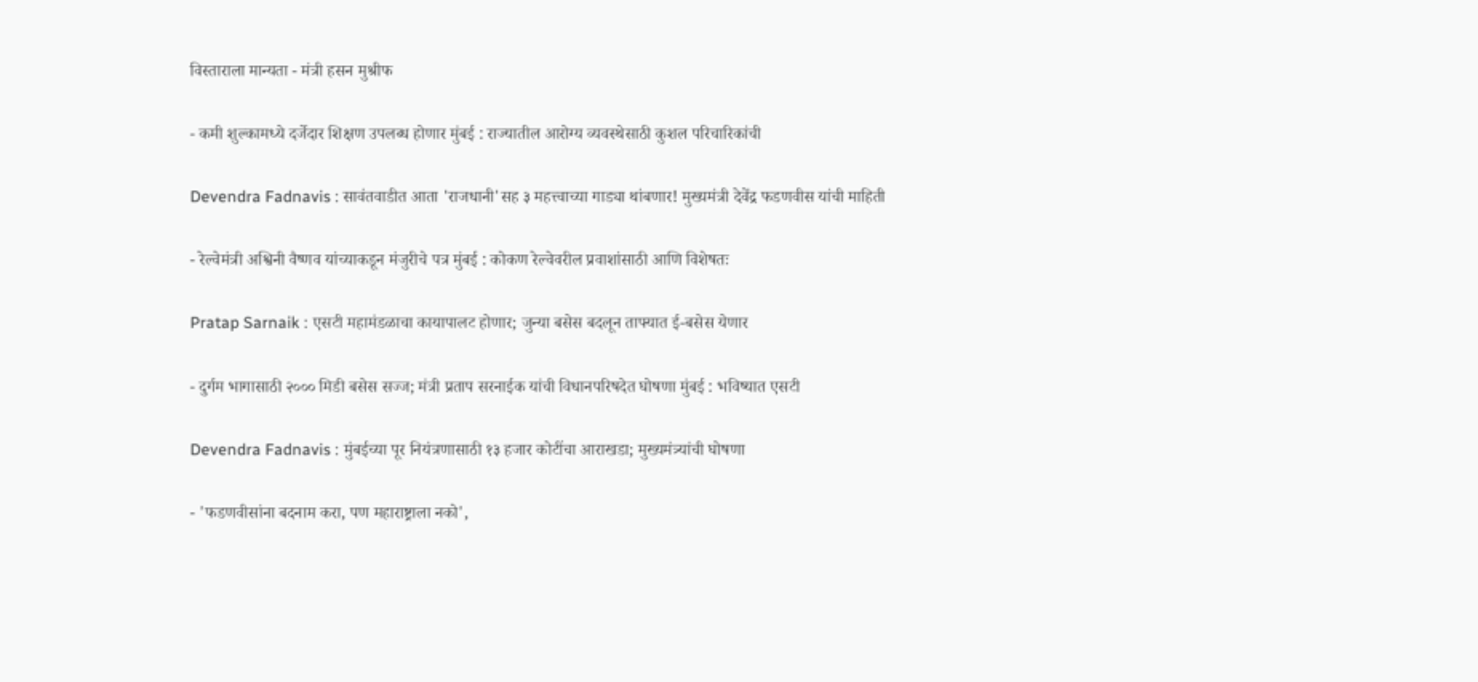विस्ताराला मान्यता - मंत्री हसन मुश्रीफ

- कमी शुल्कामध्ये दर्जेदार शिक्षण उपलब्ध होणार मुंबई : राज्यातील आरोग्य व्यवस्थेसाठी कुशल परिचारिकांची

Devendra Fadnavis : सावंतवाडीत आता 'राजधानी'सह ३ महत्त्वाच्या गाड्या थांबणार! मुख्यमंत्री देवेंद्र फडणवीस यांची माहिती

- रेल्वेमंत्री अश्विनी वैष्णव यांच्याकडून मंजुरीचे पत्र मुंबई : कोकण रेल्वेवरील प्रवाशांसाठी आणि विशेषतः

Pratap Sarnaik : एसटी महामंडळाचा कायापालट होणार; जुन्या बसेस बदलून ताफ्यात ई-बसेस येणार

- दुर्गम भागासाठी २००० मिडी बसेस सज्ज; मंत्री प्रताप सरनाईक यांची विधानपरिषदेत घोषणा मुंबई : भविष्यात एसटी

Devendra Fadnavis : मुंबईच्या पूर नियंत्रणासाठी १३ हजार कोटींचा आराखडा; मुख्यमंत्र्यांची घोषणा

- 'फडणवीसांना बदनाम करा, पण महाराष्ट्राला नको',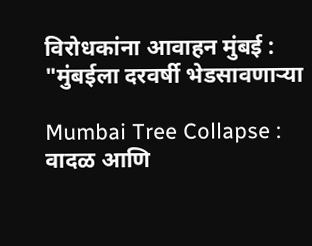विरोधकांना आवाहन मुंबई : "मुंबईला दरवर्षी भेडसावणाऱ्या

Mumbai Tree Collapse : वादळ आणि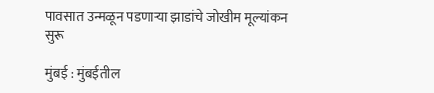पावसात उन्मळून पडणाऱ्या झाडांचे जोखीम मूल्यांकन सुरू

मुंबई : मुंबईतील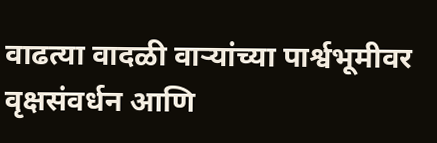वाढत्या वादळी वाऱ्यांच्या पार्श्वभूमीवर वृक्षसंवर्धन आणि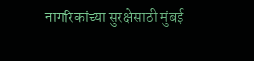नागरिकांच्या सुरक्षेसाठी मुंबई